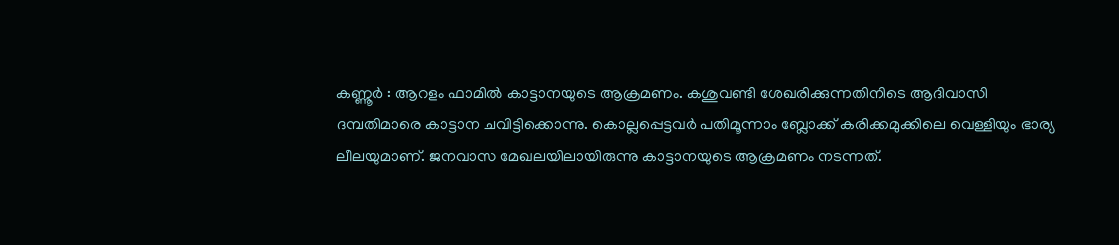കണ്ണൂർ : ആറളം ഫാമിൽ കാട്ടാനയുടെ ആക്രമണം. കശുവണ്ടി ശേഖരിക്കുന്നതിനിടെ ആദിവാസി ദമ്പതിമാരെ കാട്ടാന ചവിട്ടിക്കൊന്നു. കൊല്ലപ്പെട്ടവർ പതിമൂന്നാം ബ്ലോക്ക് കരിക്കമുക്കിലെ വെള്ളിയും ഭാര്യ ലീലയുമാണ്. ജനവാസ മേഖലയിലായിരുന്നു കാട്ടാനയുടെ ആക്രമണം നടന്നത്.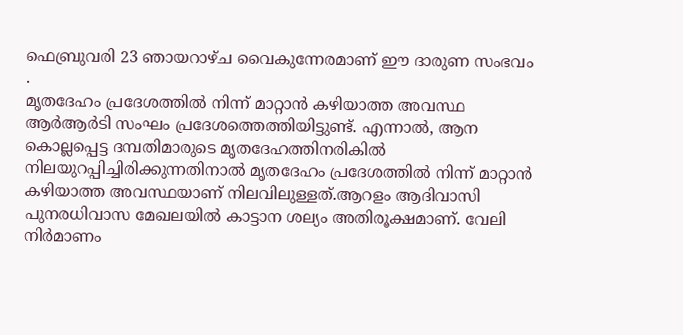ഫെബ്രുവരി 23 ഞായറാഴ്ച വൈകുന്നേരമാണ് ഈ ദാരുണ സംഭവം .
മൃതദേഹം പ്രദേശത്തിൽ നിന്ന് മാറ്റാൻ കഴിയാത്ത അവസ്ഥ
ആർആർടി സംഘം പ്രദേശത്തെത്തിയിട്ടുണ്ട്. എന്നാൽ, ആന കൊല്ലപ്പെട്ട ദമ്പതിമാരുടെ മൃതദേഹത്തിനരികിൽ നിലയുറപ്പിച്ചിരിക്കുന്നതിനാൽ മൃതദേഹം പ്രദേശത്തിൽ നിന്ന് മാറ്റാൻ കഴിയാത്ത അവസ്ഥയാണ് നിലവിലുള്ളത്.ആറളം ആദിവാസി പുനരധിവാസ മേഖലയിൽ കാട്ടാന ശല്യം അതിരൂക്ഷമാണ്. വേലി നിർമാണം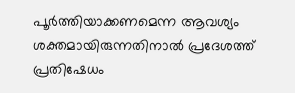പൂർത്തിയാക്കണമെന്ന ആവശ്യം ശക്തമായിരുന്നതിനാൽ പ്രദേശത്ത് പ്രതിഷേധം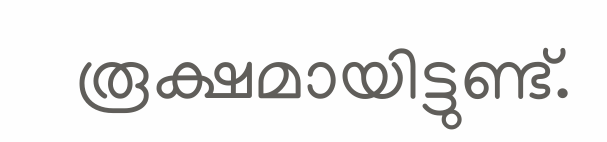രൂക്ഷമായിട്ടുണ്ട്.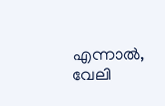എന്നാൽ, വേലി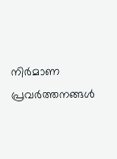നിർമാണ പ്രവർത്തനങ്ങൾ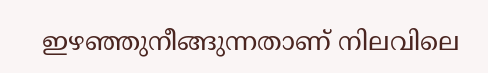ഇഴഞ്ഞുനീങ്ങുന്നതാണ് നിലവിലെ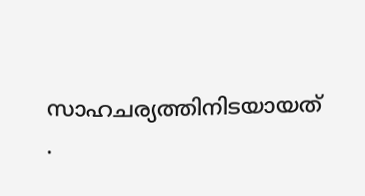സാഹചര്യത്തിനിടയായത്
.